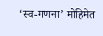‘स्व-गणना’ मोहिमेत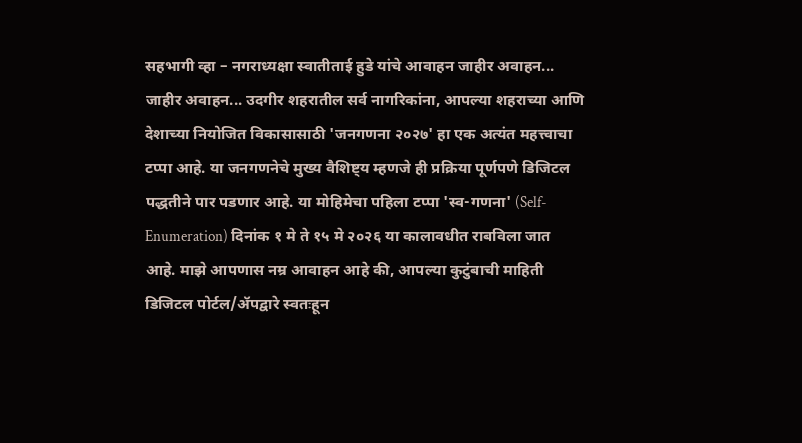सहभागी व्हा – नगराध्यक्षा स्वातीताई हुडे यांचे आवाहन जाहीर अवाहन... जाहीर अवाहन... उदगीर शहरातील सर्व नागरिकांना, आपल्या शहराच्या आणि देशाच्या नियोजित विकासासाठी 'जनगणना २०२७' हा एक अत्यंत महत्त्वाचा टप्पा आहे. या जनगणनेचे मुख्य वैशिष्ट्य म्हणजे ही प्रक्रिया पूर्णपणे डिजिटल पद्धतीने पार पडणार आहे. या मोहिमेचा पहिला टप्पा 'स्व-गणना' (Self-Enumeration) दिनांक १ मे ते १५ मे २०२६ या कालावधीत राबविला जात आहे. माझे आपणास नम्र आवाहन आहे की, आपल्या कुटुंबाची माहिती डिजिटल पोर्टल/ॲपद्वारे स्वतःहून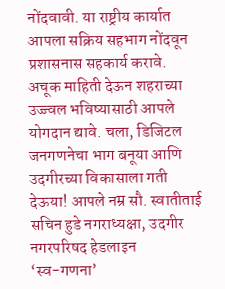नोंदवावी. या राष्ट्रीय कार्यात आपला सक्रिय सहभाग नोंदवून प्रशासनास सहकार्य करावे. अचूक माहिती देऊन शहराच्या उज्ज्वल भविष्यासाठी आपले योगदान द्यावे. चला, डिजिटल जनगणनेचा भाग बनूया आणि उदगीरच्या विकासाला गती देऊया! आपले नम्र सौ. स्वातीताई सचिन हुडे नगराध्यक्षा, उदगीर नगरपरिषद हेडलाइन
‘स्व-गणना’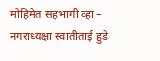मोहिमेत सहभागी व्हा – नगराध्यक्षा स्वातीताई हुडे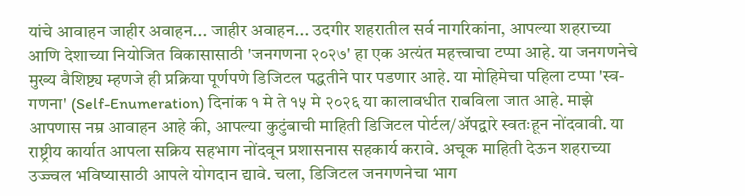यांचे आवाहन जाहीर अवाहन... जाहीर अवाहन... उदगीर शहरातील सर्व नागरिकांना, आपल्या शहराच्या आणि देशाच्या नियोजित विकासासाठी 'जनगणना २०२७' हा एक अत्यंत महत्त्वाचा टप्पा आहे. या जनगणनेचे मुख्य वैशिष्ट्य म्हणजे ही प्रक्रिया पूर्णपणे डिजिटल पद्धतीने पार पडणार आहे. या मोहिमेचा पहिला टप्पा 'स्व-गणना' (Self-Enumeration) दिनांक १ मे ते १५ मे २०२६ या कालावधीत राबविला जात आहे. माझे आपणास नम्र आवाहन आहे की, आपल्या कुटुंबाची माहिती डिजिटल पोर्टल/ॲपद्वारे स्वतःहून नोंदवावी. या राष्ट्रीय कार्यात आपला सक्रिय सहभाग नोंदवून प्रशासनास सहकार्य करावे. अचूक माहिती देऊन शहराच्या उज्ज्वल भविष्यासाठी आपले योगदान द्यावे. चला, डिजिटल जनगणनेचा भाग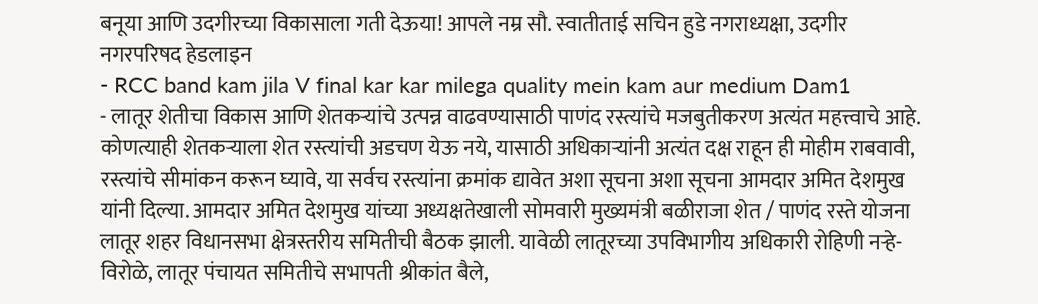बनूया आणि उदगीरच्या विकासाला गती देऊया! आपले नम्र सौ. स्वातीताई सचिन हुडे नगराध्यक्षा, उदगीर नगरपरिषद हेडलाइन
- RCC band kam jila V final kar kar milega quality mein kam aur medium Dam1
- लातूर शेतीचा विकास आणि शेतकऱ्यांचे उत्पन्न वाढवण्यासाठी पाणंद रस्त्यांचे मजबुतीकरण अत्यंत महत्त्वाचे आहे. कोणत्याही शेतकऱ्याला शेत रस्त्यांची अडचण येऊ नये, यासाठी अधिकाऱ्यांनी अत्यंत दक्ष राहून ही मोहीम राबवावी, रस्त्यांचे सीमांकन करून घ्यावे, या सर्वच रस्त्यांना क्रमांक द्यावेत अशा सूचना अशा सूचना आमदार अमित देशमुख यांनी दिल्या. आमदार अमित देशमुख यांच्या अध्यक्षतेखाली सोमवारी मुख्यमंत्री बळीराजा शेत / पाणंद रस्ते योजना लातूर शहर विधानसभा क्षेत्रस्तरीय समितीची बैठक झाली. यावेळी लातूरच्या उपविभागीय अधिकारी रोहिणी नऱ्हे-विरोळे, लातूर पंचायत समितीचे सभापती श्रीकांत बैले,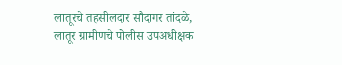लातूरचे तहसीलदार सौदागर तांदळे, लातूर ग्रामीणचे पोलीस उपअधीक्षक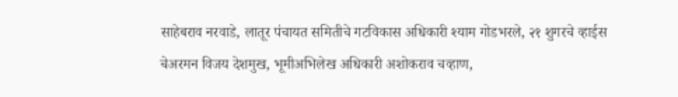साहेबराव नरवाडे, लातूर पंचायत समितीचे गटविकास अधिकारी श्याम गोडभरले, २१ शुगरचे व्हाईस चेअरमन विजय देशमुख, भूमीअभिलेख अधिकारी अशोकराव चव्हाण,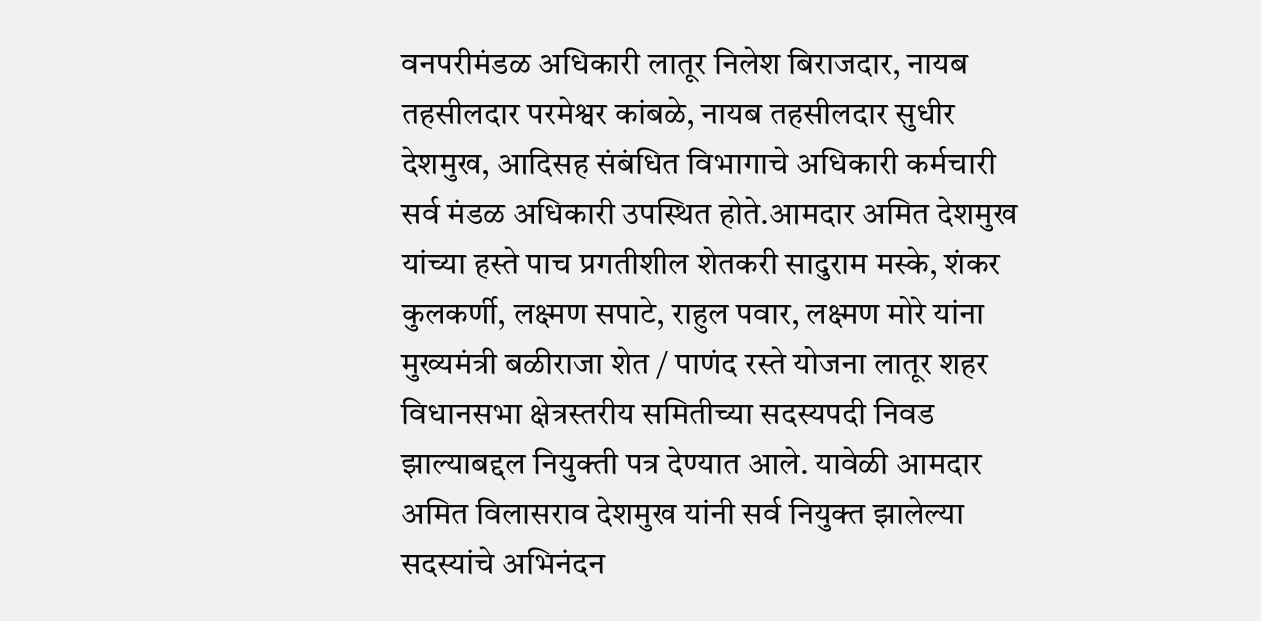वनपरीमंडळ अधिकारी लातूर निलेश बिराजदार, नायब तहसीलदार परमेश्वर कांबळे, नायब तहसीलदार सुधीर देशमुख, आदिसह संबंधित विभागाचे अधिकारी कर्मचारी सर्व मंडळ अधिकारी उपस्थित होते.आमदार अमित देशमुख यांच्या हस्ते पाच प्रगतीशील शेतकरी सादुराम मस्के, शंकर कुलकर्णी, लक्ष्मण सपाटे, राहुल पवार, लक्ष्मण मोरे यांना मुख्यमंत्री बळीराजा शेत / पाणंद रस्ते योजना लातूर शहर विधानसभा क्षेत्रस्तरीय समितीच्या सदस्यपदी निवड झाल्याबद्दल नियुक्ती पत्र देण्यात आले. यावेळी आमदार अमित विलासराव देशमुख यांनी सर्व नियुक्त झालेल्या सदस्यांचे अभिनंदन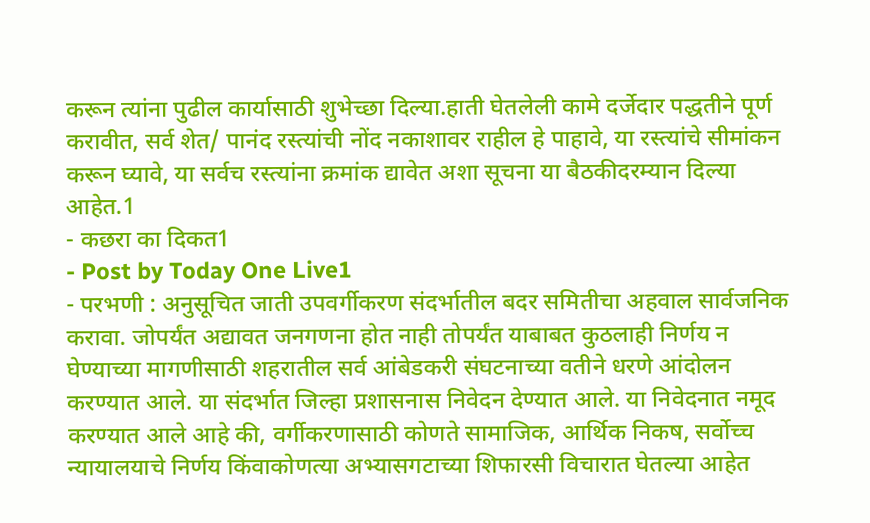करून त्यांना पुढील कार्यासाठी शुभेच्छा दिल्या.हाती घेतलेली कामे दर्जेदार पद्धतीने पूर्ण करावीत, सर्व शेत/ पानंद रस्त्यांची नोंद नकाशावर राहील हे पाहावे, या रस्त्यांचे सीमांकन करून घ्यावे, या सर्वच रस्त्यांना क्रमांक द्यावेत अशा सूचना या बैठकीदरम्यान दिल्या आहेत.1
- कछरा का दिकत1
- Post by Today One Live1
- परभणी : अनुसूचित जाती उपवर्गीकरण संदर्भातील बदर समितीचा अहवाल सार्वजनिक करावा. जोपर्यंत अद्यावत जनगणना होत नाही तोपर्यंत याबाबत कुठलाही निर्णय न घेण्याच्या मागणीसाठी शहरातील सर्व आंबेडकरी संघटनाच्या वतीने धरणे आंदोलन करण्यात आले. या संदर्भात जिल्हा प्रशासनास निवेदन देण्यात आले. या निवेदनात नमूद करण्यात आले आहे की, वर्गीकरणासाठी कोणते सामाजिक, आर्थिक निकष, सर्वोच्च न्यायालयाचे निर्णय किंवाकोणत्या अभ्यासगटाच्या शिफारसी विचारात घेतल्या आहेत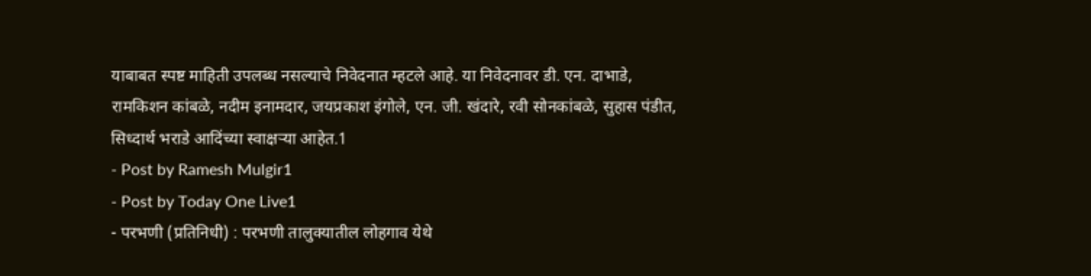याबाबत स्पष्ट माहिती उपलब्ध नसल्याचे निवेदनात म्हटले आहे. या निवेदनावर डी. एन. दाभाडे, रामकिशन कांबळे, नदीम इनामदार, जयप्रकाश इंगोले, एन. जी. खंदारे, रवी सोनकांबळे, सुहास पंडीत, सिध्दार्थ भराडे आदिंच्या स्वाक्षऱ्या आहेत.1
- Post by Ramesh Mulgir1
- Post by Today One Live1
- परभणी (प्रतिनिधी) : परभणी तालुक्यातील लोहगाव येथे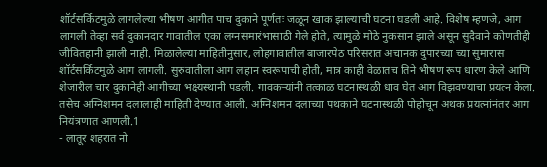शॉर्टसर्किटमुळे लागलेल्या भीषण आगीत पाच दुकाने पूर्णतः जळून खाक झाल्याची घटना घडली आहे. विशेष म्हणजे, आग लागली तेव्हा सर्व दुकानदार गावातील एका लग्नसमारंभासाठी गेले होते, त्यामुळे मोठे नुकसान झाले असून सुदैवाने कोणतीही जीवितहानी झाली नाही. मिळालेल्या माहितीनुसार, लोहगावातील बाजारपेठ परिसरात अचानक दुपारच्या च्या सुमारास शॉर्टसर्किटमुळे आग लागली. सुरुवातीला आग लहान स्वरूपाची होती, मात्र काही वेळातच तिने भीषण रूप धारण केले आणि शेजारील चार दुकानेही आगीच्या भक्ष्यस्थानी पडली. गावकऱ्यांनी तत्काळ घटनास्थळी धाव घेत आग विझवण्याचा प्रयत्न केला. तसेच अग्निशमन दलालाही माहिती देण्यात आली. अग्निशमन दलाच्या पथकाने घटनास्थळी पोहोचून अथक प्रयत्नांनंतर आग नियंत्रणात आणली.1
- लातूर शहरात नो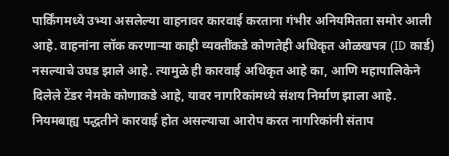पार्किंगमध्ये उभ्या असलेल्या वाहनावर कारवाई करताना गंभीर अनियमितता समोर आली आहे. वाहनांना लॉक करणाऱ्या काही व्यक्तींकडे कोणतेही अधिकृत ओळखपत्र (ID कार्ड) नसल्याचे उघड झाले आहे. त्यामुळे ही कारवाई अधिकृत आहे का, आणि महापालिकेने दिलेले टेंडर नेमके कोणाकडे आहे, यावर नागरिकांमध्ये संशय निर्माण झाला आहे. नियमबाह्य पद्धतीने कारवाई होत असल्याचा आरोप करत नागरिकांनी संताप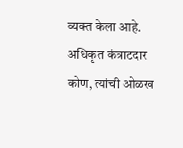व्यक्त केला आहे. अधिकृत कंत्राटदार कोण, त्यांची ओळख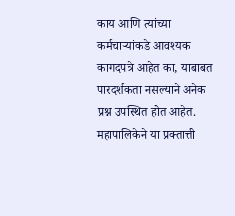काय आणि त्यांच्या कर्मचाऱ्यांकडे आवश्यक कागदपत्रे आहेत का, याबाबत पारदर्शकता नसल्याने अनेक प्रश्न उपस्थित होत आहेत. महापालिकेने या प्रक्तात्ती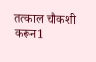तत्काल चौकशी करून1